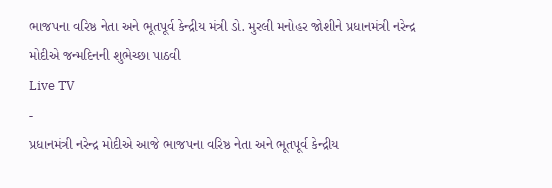ભાજપના વરિષ્ઠ નેતા અને ભૂતપૂર્વ કેન્દ્રીય મંત્રી ડો. મુરલી મનોહર જોશીને પ્રધાનમંત્રી નરેન્દ્ર મોદીએ જન્મદિનની શુભેચ્છા પાઠવી
Live TV
-
પ્રધાનમંત્રી નરેન્દ્ર મોદીએ આજે ભાજપના વરિષ્ઠ નેતા અને ભૂતપૂર્વ કેન્દ્રીય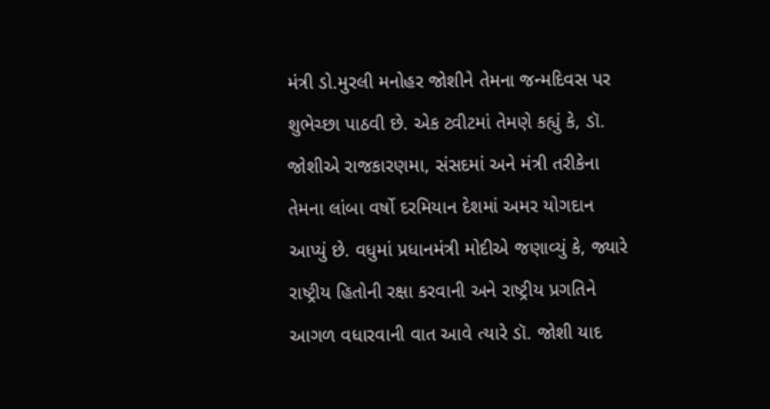મંત્રી ડો.મુરલી મનોહર જોશીને તેમના જન્મદિવસ પર શુભેચ્છા પાઠવી છે. એક ટ્વીટમાં તેમણે કહ્યું કે, ડૉ. જોશીએ રાજકારણમા, સંસદમાં અને મંત્રી તરીકેના તેમના લાંબા વર્ષો દરમિયાન દેશમાં અમર યોગદાન આપ્યું છે. વધુમાં પ્રધાનમંત્રી મોદીએ જણાવ્યું કે, જ્યારે રાષ્ટ્રીય હિતોની રક્ષા કરવાની અને રાષ્ટ્રીય પ્રગતિને આગળ વધારવાની વાત આવે ત્યારે ડૉ. જોશી યાદ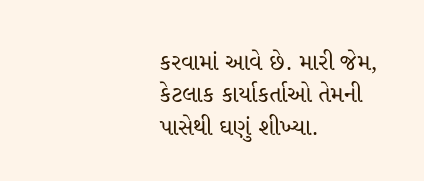કરવામાં આવે છે. મારી જેમ, કેટલાક કાર્યાકર્તાઓ તેમની પાસેથી ઘણું શીખ્યા.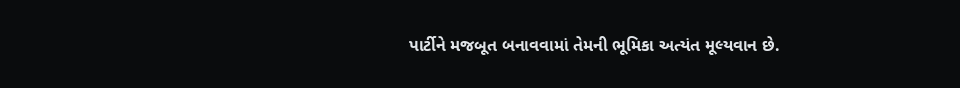પાર્ટીને મજબૂત બનાવવામાં તેમની ભૂમિકા અત્યંત મૂલ્યવાન છે.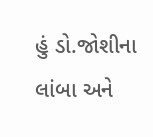હું ડો.જોશીના લાંબા અને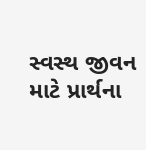સ્વસ્થ જીવન માટે પ્રાર્થના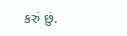કરું છું.